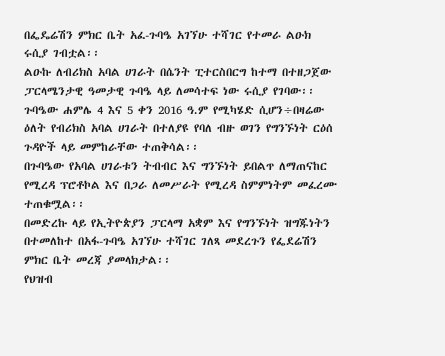በፌዴሬሽን ምክር ቤት አፈ-ጉባዔ አገኘሁ ተሻገር የተመራ ልዑክ ሩሲያ ገብቷል፡፡
ልዑኩ ለብሪክስ አባል ሀገራት በሴንት ፒተርስበርግ ከተማ በተዘጋጀው ፓርላሜንታዊ ዓመታዊ ጉባዔ ላይ ለመሳተፍ ነው ሩሲያ የገባው፡፡
ጉባዔው ሐምሌ 4 እና 5 ቀን 2016 ዓ.ም የሚካሄድ ሲሆን÷በዛሬው ዕለት የብሪክስ አባል ሀገራት በተለያዩ የባለ ብዙ ወገን የግንኙነት ርዕሰ ጉዳዮች ላይ መምከራቸው ተጠቅሳል፡፡
በጉባዔው የአባል ሀገራቱን ትብብር እና ግንኙነት ይበልጥ ለማጠናከር የሚረዳ ፕሮቶኮል እና በጋራ ለመሥራት የሚረዳ ስምምነትም መፈረሙ ተጠቁሟል፡፡
በመድረኩ ላይ የኢትዮጵያን ፓርላማ አቋም እና የግንኙነት ዝግጁነትን በተመለከተ በአፋ-ጉባዔ አገኘሁ ተሻገር ገለጻ መደረጉን የፌደሬሽን ምክር ቤት መረጃ ያመላክታል፡፡
የህዝብ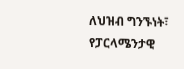ለህዝብ ግንኙነት፣ የፓርላሜንታዊ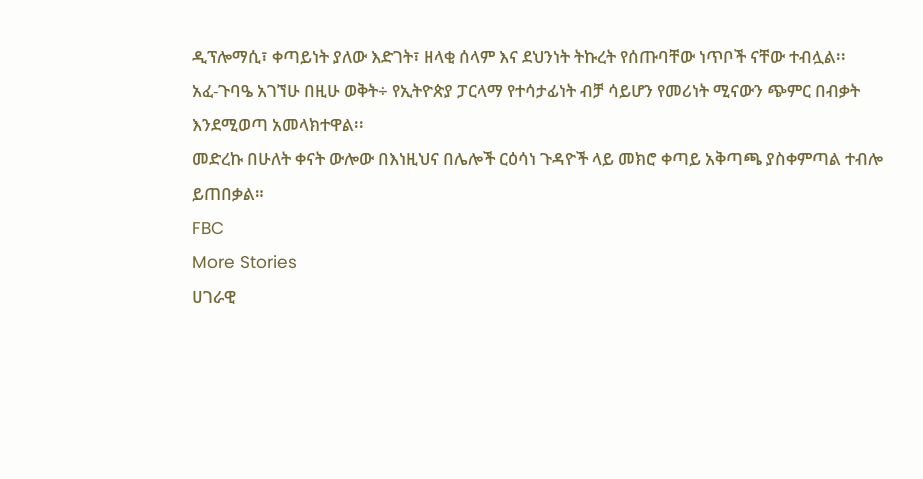ዲፕሎማሲ፣ ቀጣይነት ያለው እድገት፣ ዘላቂ ሰላም እና ደህንነት ትኩረት የሰጡባቸው ነጥቦች ናቸው ተብሏል፡፡
አፈ-ጉባዔ አገኘሁ በዚሁ ወቅት÷ የኢትዮጵያ ፓርላማ የተሳታፊነት ብቻ ሳይሆን የመሪነት ሚናውን ጭምር በብቃት እንደሚወጣ አመላክተዋል፡፡
መድረኩ በሁለት ቀናት ውሎው በእነዚህና በሌሎች ርዕሳነ ጉዳዮች ላይ መክሮ ቀጣይ አቅጣጫ ያስቀምጣል ተብሎ ይጠበቃል።
FBC
More Stories
ሀገራዊ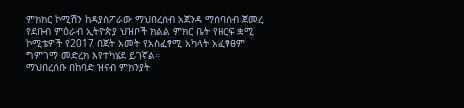ምክክር ኮሚሽን ከዳያስፖራው ማህበረሰብ አጀንዳ ማሰባሰብ ጀመረ
የደቡብ ምዕራብ ኢትዮጵያ ህዝቦች ክልል ምክር ቤት የዘርፍ ቋሚ ኮሚቴዎች የ2017 በጀት አመት የአስፈፃሚ አካላት አፈፃፀም ግምገማ መድረክ እየተካሄደ ይገኛል።
ማህበረሰቡ በከባድ ዝናብ ምክንያት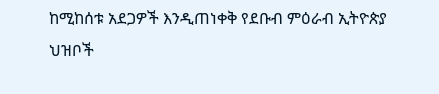ከሚከሰቱ አደጋዎች እንዲጠነቀቅ የደቡብ ምዕራብ ኢትዮጵያ ህዝቦች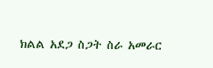ክልል አደጋ ስጋት ስራ አመራር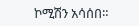ኮሚሽን አሳሰበ።